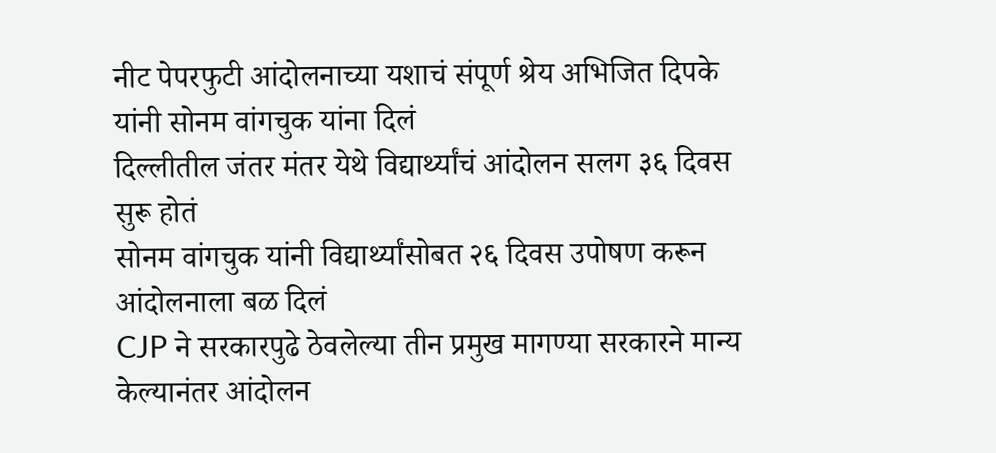नीट पेपरफुटी आंदोलनाच्या यशाचं संपूर्ण श्रेय अभिजित दिपके यांनी सोनम वांगचुक यांना दिलं
दिल्लीतील जंतर मंतर येथे विद्यार्थ्यांचं आंदोलन सलग ३६ दिवस सुरू होतं
सोनम वांगचुक यांनी विद्यार्थ्यांसोबत २६ दिवस उपोषण करून आंदोलनाला बळ दिलं
CJP ने सरकारपुढे ठेवलेल्या तीन प्रमुख मागण्या सरकारने मान्य केल्यानंतर आंदोलन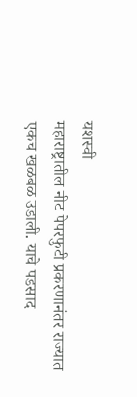यशस्वी
महाराष्ट्रातील नीट पेपरफुटी प्रकरणानंतर राज्यात एकच खळबळ उडाली. याचे पडसाद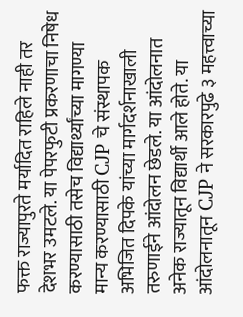फक्त राज्यापुरते मर्यादित राहिले नाही तर देशभर उमटले. या पेपरफुटी प्रकरणाचा निषेध करण्यासाठी तसेच विद्यार्थ्यांच्या मागण्या मान्य करण्यासाठी CJP चे संस्थापक अभिजित दिपके यांच्या मार्गदर्शनाखाली तरुणाईने आंदोलन छेडले. या आंदोलनात अनेक राज्यातून विद्यार्थी आले होते. या आंदोलनातून CJP ने सरकारपुढे ३ महत्त्वाच्या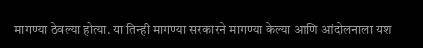मागण्या ठेवल्या होत्या. या तिन्ही मागण्या सरकारने मागण्या केल्या आणि आंदोलनाला यश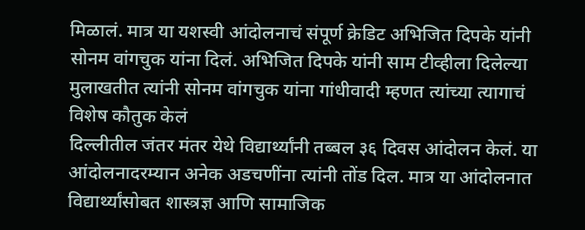मिळालं. मात्र या यशस्वी आंदोलनाचं संपूर्ण क्रेडिट अभिजित दिपके यांनी सोनम वांगचुक यांना दिलं. अभिजित दिपके यांनी साम टीव्हीला दिलेल्या मुलाखतीत त्यांनी सोनम वांगचुक यांना गांधीवादी म्हणत त्यांच्या त्यागाचं विशेष कौतुक केलं
दिल्लीतील जंतर मंतर येथे विद्यार्थ्यांनी तब्बल ३६ दिवस आंदोलन केलं. या आंदोलनादरम्यान अनेक अडचणींना त्यांनी तोंड दिल. मात्र या आंदोलनात विद्यार्थ्यांसोबत शास्त्रज्ञ आणि सामाजिक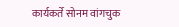कार्यकर्ते सोनम वांगचुक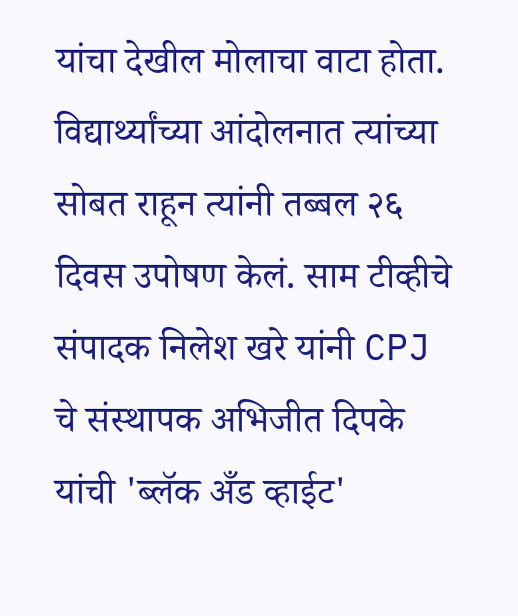यांचा देखील मोलाचा वाटा होता. विद्यार्थ्यांच्या आंदोलनात त्यांच्या सोबत राहून त्यांनी तब्बल २६ दिवस उपोषण केलं. साम टीव्हीचे संपादक निलेश खरे यांनी CPJ चे संस्थापक अभिजीत दिपके यांची 'ब्लॅक अँड व्हाईट'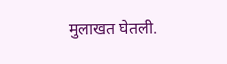मुलाखत घेतली.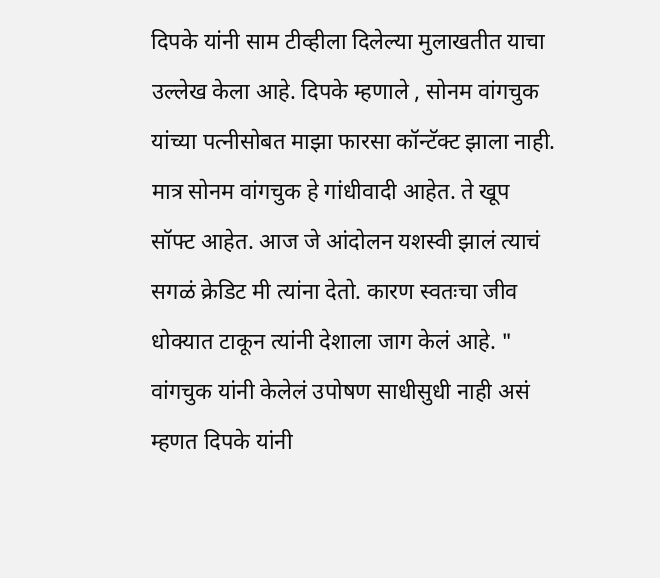दिपके यांनी साम टीव्हीला दिलेल्या मुलाखतीत याचा उल्लेख केला आहे. दिपके म्हणाले , सोनम वांगचुक यांच्या पत्नीसोबत माझा फारसा कॉन्टॅक्ट झाला नाही. मात्र सोनम वांगचुक हे गांधीवादी आहेत. ते खूप सॉफ्ट आहेत. आज जे आंदोलन यशस्वी झालं त्याचं सगळं क्रेडिट मी त्यांना देतो. कारण स्वतःचा जीव धोक्यात टाकून त्यांनी देशाला जाग केलं आहे. "
वांगचुक यांनी केलेलं उपोषण साधीसुधी नाही असं म्हणत दिपके यांनी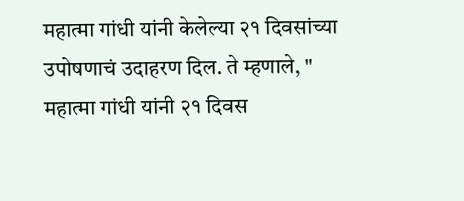महात्मा गांधी यांनी केलेल्या २१ दिवसांच्या उपोषणाचं उदाहरण दिल. ते म्हणाले, " महात्मा गांधी यांनी २१ दिवस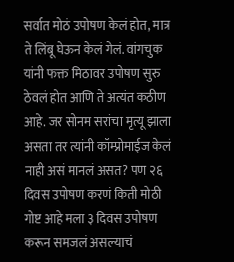सर्वात मोठं उपोषण केलं होत, मात्र ते लिंबू घेऊन केलं गेलं. वांगचुक यांनी फक्त मिठावर उपोषण सुरु ठेवलं होत आणि ते अत्यंत कठीण आहे. जर सोनम सरांचा मृत्यू झाला असता तर त्यांनी कॉम्प्रोमाईज केलं नाही असं मानलं असत? पण २६ दिवस उपोषण करणं किती मोठी गोष्ट आहे मला ३ दिवस उपोषण करून समजलं असल्याचं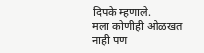दिपके म्हणाले.
मला कोणीही ओळखत नाही पण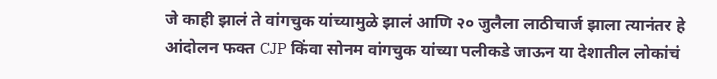जे काही झालं ते वांगचुक यांच्यामुळे झालं आणि २० जुलैला लाठीचार्ज झाला त्यानंतर हे आंदोलन फक्त CJP किंवा सोनम वांगचुक यांच्या पलीकडे जाऊन या देशातील लोकांचं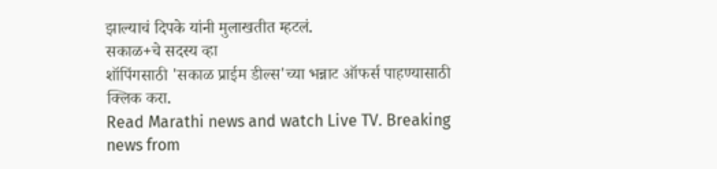झाल्याचं दिपके यांनी मुलाखतीत म्हटलं.
सकाळ+चे सदस्य व्हा
शॉपिंगसाठी 'सकाळ प्राईम डील्स'च्या भन्नाट ऑफर्स पाहण्यासाठी क्लिक करा.
Read Marathi news and watch Live TV. Breaking news from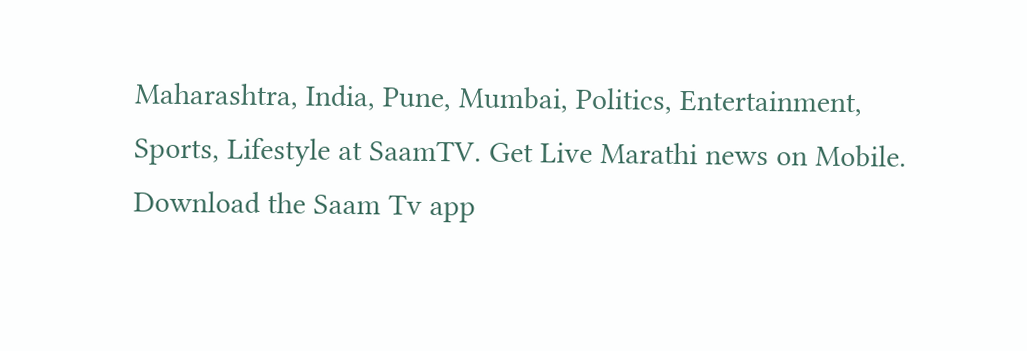Maharashtra, India, Pune, Mumbai, Politics, Entertainment, Sports, Lifestyle at SaamTV. Get Live Marathi news on Mobile. Download the Saam Tv app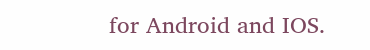for Android and IOS.